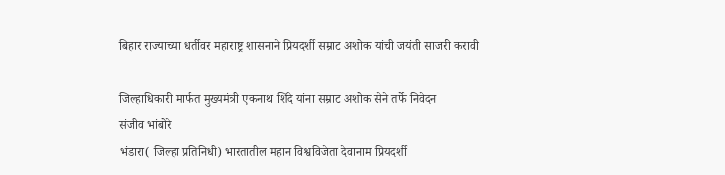बिहार राज्याच्या धर्तीवर महाराष्ट्र शासनाने प्रियदर्शी सम्राट अशोक यांची जयंती साजरी करावी

जिल्हाधिकारी मार्फत मुख्यमंत्री एकनाथ शिंदे यांना सम्राट अशोक सेने तर्फे निवेदन
संजीव भांबोरे
भंडारा( जिल्हा प्रतिनिधी) भारतातील महान विश्वविजेता देवानाम प्रियदर्शी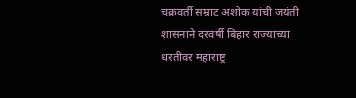चक्रवर्ती सम्राट अशोक यांची जयंती शासनाने दरवर्षी बिहार राज्याच्या धरतीवर महाराष्ट्र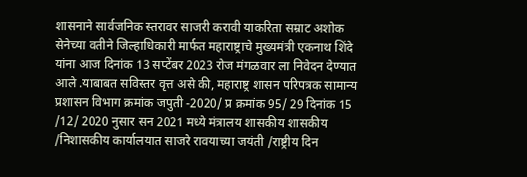शासनाने सार्वजनिक स्तरावर साजरी करावी याकरिता सम्राट अशोक सेनेच्या वतीने जिल्हाधिकारी मार्फत महाराष्ट्राचे मुख्यमंत्री एकनाथ शिंदे यांना आज दिनांक 13 सप्टेंबर 2023 रोज मंगळवार ला निवेदन देण्यात आले .याबाबत सविस्तर वृत्त असे की, महाराष्ट्र शासन परिपत्रक सामान्य प्रशासन विभाग क्रमांक जपुती -2020/ प्र क्रमांक 95/ 29 दिनांक 15 /12/ 2020 नुसार सन 2021 मध्ये मंत्रालय शासकीय शासकीय /निशासकीय कार्यालयात साजरे रावयाच्या जयंती /राष्ट्रीय दिन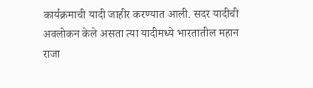कार्यक्रमाची यादी जाहीर करण्यात आली. सदर यादीची अवलोकन केले असता त्या यादीमध्ये भारतातील महान राजा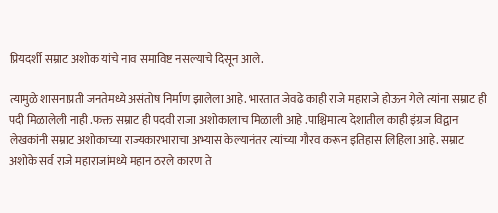प्रियदर्शी सम्राट अशोक यांचे नाव समाविष्ट नसल्याचे दिसून आले.

त्यामुळे शासनाप्रती जनतेमध्ये असंतोष निर्माण झालेला आहे. भारतात जेवढे काही राजे महाराजे होऊन गेले त्यांना सम्राट ही पदी मिळालेली नाही .फक्त सम्राट ही पदवी राजा अशोकालाच मिळाली आहे .पाश्चिमात्य देशातील काही इंग्रज विद्वान लेखकांनी सम्राट अशोकाच्या राज्यकारभाराचा अभ्यास केल्यानंतर त्यांच्या गौरव करून इतिहास लिहिला आहे. सम्राट अशोके सर्व राजे महाराजांमध्ये महान ठरले कारण ते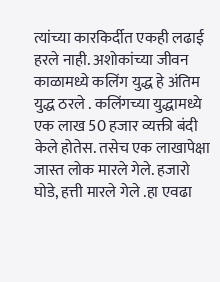त्यांच्या कारकिर्दीत एकही लढाई हरले नाही. अशोकांच्या जीवन काळामध्ये कलिंग युद्ध हे अंतिम युद्ध ठरले . कलिंगच्या युद्धामध्ये एक लाख 50 हजार व्यक्ती बंदी केले होतेस. तसेच एक लाखापेक्षा जास्त लोक मारले गेले. हजारो घोडे, हत्ती मारले गेले .हा एवढा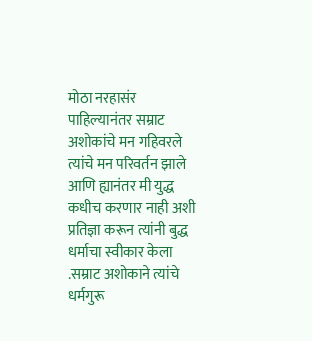मोठा नरहासंर पाहिल्यानंतर सम्राट अशोकांचे मन गहिवरले त्यांचे मन परिवर्तन झाले आणि ह्यानंतर मी युद्ध कधीच करणार नाही अशी प्रतिज्ञा करून त्यांनी बुद्ध धर्माचा स्वीकार केला .सम्राट अशोकाने त्यांचे धर्मगुरू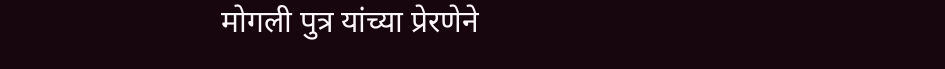मोगली पुत्र यांच्या प्रेरणेने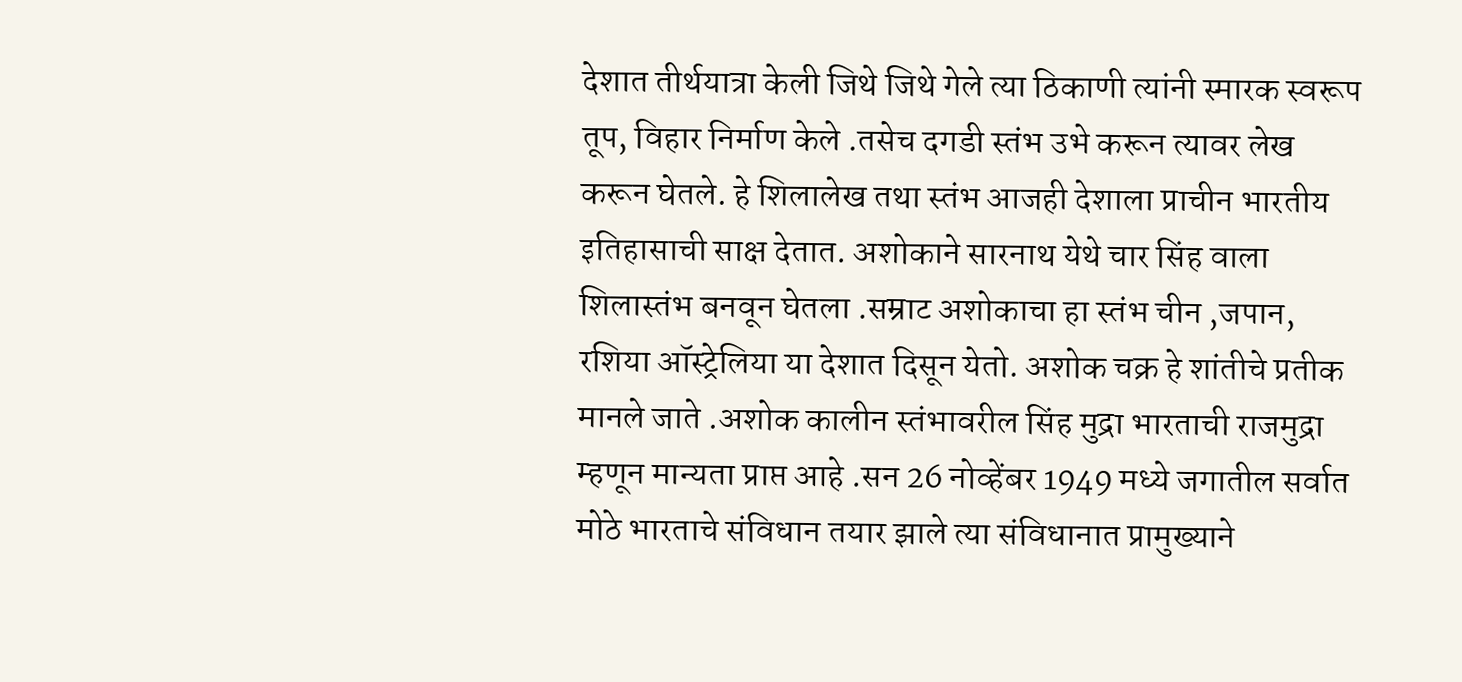देशात तीर्थयात्रा केली जिथे जिथे गेले त्या ठिकाणी त्यांनी स्मारक स्वरूप तूप, विहार निर्माण केले .तसेच दगडी स्तंभ उभे करून त्यावर लेख करून घेतले. हे शिलालेख तथा स्तंभ आजही देशाला प्राचीन भारतीय इतिहासाची साक्ष देतात. अशोकाने सारनाथ येथे चार सिंह वाला शिलास्तंभ बनवून घेतला .सम्राट अशोकाचा हा स्तंभ चीन ,जपान, रशिया ऑस्ट्रेलिया या देशात दिसून येतो. अशोक चक्र हे शांतीचे प्रतीक मानले जाते .अशोक कालीन स्तंभावरील सिंह मुद्रा भारताची राजमुद्रा म्हणून मान्यता प्राप्त आहे .सन 26 नोव्हेंबर 1949 मध्ये जगातील सर्वात मोठे भारताचे संविधान तयार झाले त्या संविधानात प्रामुख्याने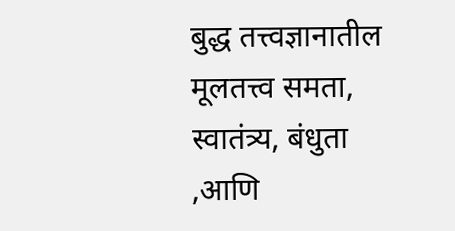बुद्ध तत्त्वज्ञानातील मूलतत्त्व समता, स्वातंत्र्य, बंधुता ,आणि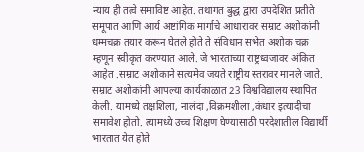न्याय ही तत्वे समाविष्ट आहेत. तथागत बुद्ध द्वारा उपदेशित प्रतीते समूपात आणि आर्य अष्टांगिक मार्गाचे आधारावर सम्राट अशोकांनी धम्मचक्र तयार करून घेतले होते ते संविधान सभेत अशोक चक्र म्हणून स्वीकृत करण्यात आले. जे भारताच्या राष्ट्रध्वजावर अंकित आहेत .सम्राट अशोकाने सत्यमेव जयते राष्ट्रीय स्तरावर मानले जाते. सम्राट अशोकांनी आपल्या कार्यकाळात 23 विश्वविद्यालय स्थापित केली. यामध्ये तक्षशिला, नालंदा ,विक्रमशीला ,कंधार इत्यादीचा समावेश होतो. त्यामध्ये उच्च शिक्षण घेण्यासाठी परदेशातील विद्यार्थी भारतात येत होते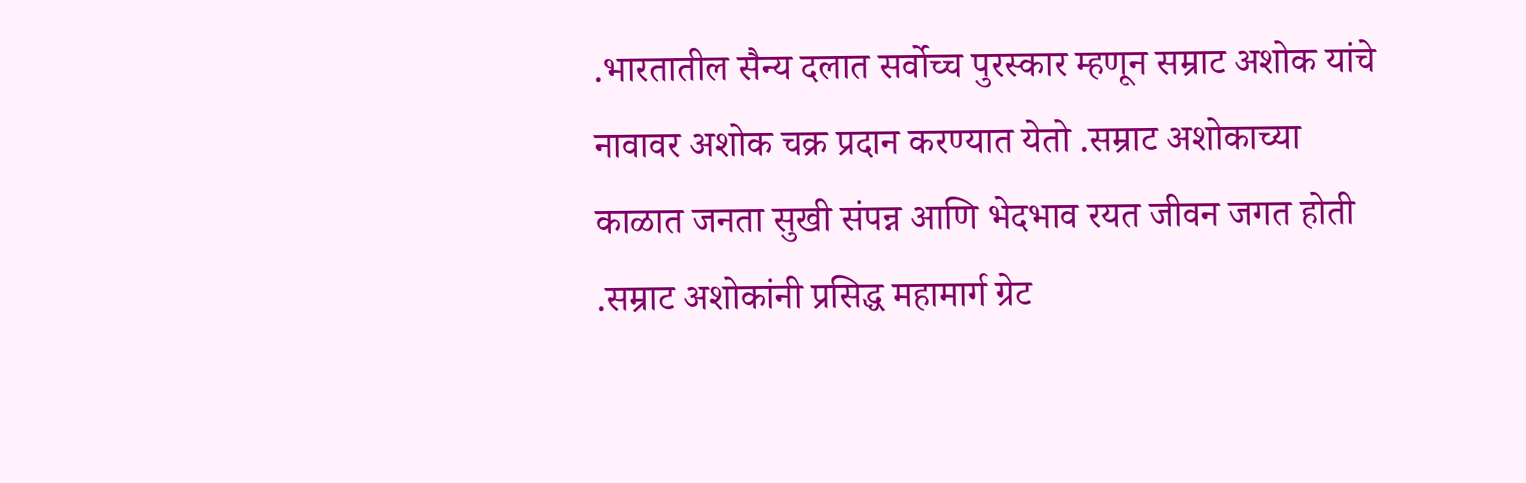.भारतातील सैन्य दलात सर्वोच्च पुरस्कार म्हणून सम्राट अशोक यांचे नावावर अशोक चक्र प्रदान करण्यात येतो .सम्राट अशोकाच्या काळात जनता सुखी संपन्न आणि भेदभाव रयत जीवन जगत होती .सम्राट अशोकांनी प्रसिद्ध महामार्ग ग्रेट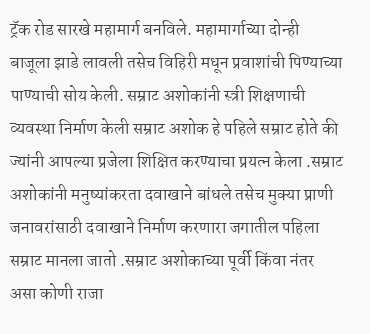ट्रॅक रोड सारखे महामार्ग बनविले. महामार्गाच्या दोन्ही बाजूला झाडे लावली तसेच विहिरी मधून प्रवाशांची पिण्याच्या पाण्याची सोय केली. सम्राट अशोकांनी स्त्री शिक्षणाची व्यवस्था निर्माण केली सम्राट अशोक हे पहिले सम्राट होते की ज्यांनी आपल्या प्रजेला शिक्षित करण्याचा प्रयत्न केला .सम्राट अशोकांनी मनुष्यांकरता दवाखाने बांधले तसेच मुक्या प्राणी जनावरांसाठी दवाखाने निर्माण करणारा जगातील पहिला सम्राट मानला जातो .सम्राट अशोकाच्या पूर्वी किंवा नंतर असा कोणी राजा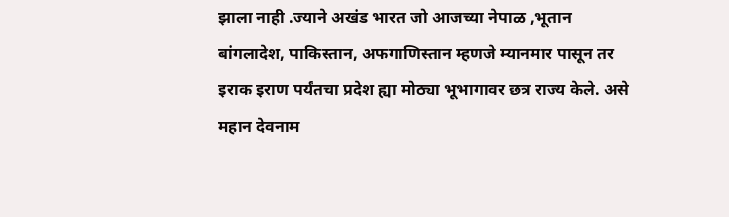झाला नाही .ज्याने अखंड भारत जो आजच्या नेपाळ ,भूतान बांगलादेश, पाकिस्तान, अफगाणिस्तान म्हणजे म्यानमार पासून तर इराक इराण पर्यंतचा प्रदेश ह्या मोठ्या भूभागावर छत्र राज्य केले. असे महान देवनाम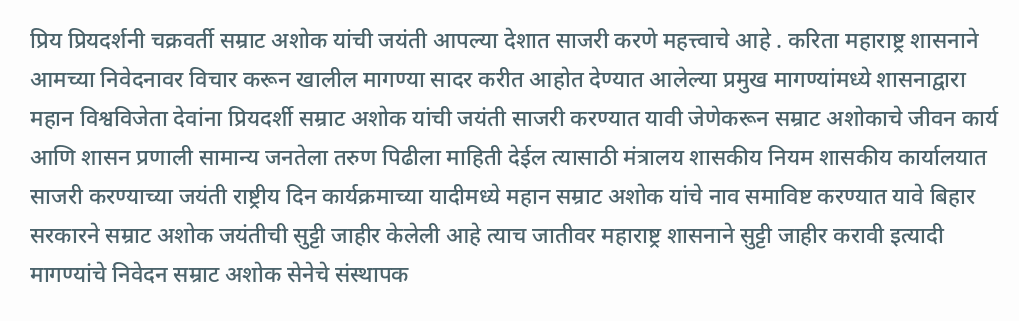प्रिय प्रियदर्शनी चक्रवर्ती सम्राट अशोक यांची जयंती आपल्या देशात साजरी करणे महत्त्वाचे आहे . करिता महाराष्ट्र शासनाने आमच्या निवेदनावर विचार करून खालील मागण्या सादर करीत आहोत देण्यात आलेल्या प्रमुख मागण्यांमध्ये शासनाद्वारा महान विश्वविजेता देवांना प्रियदर्शी सम्राट अशोक यांची जयंती साजरी करण्यात यावी जेणेकरून सम्राट अशोकाचे जीवन कार्य आणि शासन प्रणाली सामान्य जनतेला तरुण पिढीला माहिती देईल त्यासाठी मंत्रालय शासकीय नियम शासकीय कार्यालयात साजरी करण्याच्या जयंती राष्ट्रीय दिन कार्यक्रमाच्या यादीमध्ये महान सम्राट अशोक यांचे नाव समाविष्ट करण्यात यावे बिहार सरकारने सम्राट अशोक जयंतीची सुट्टी जाहीर केलेली आहे त्याच जातीवर महाराष्ट्र शासनाने सुट्टी जाहीर करावी इत्यादी मागण्यांचे निवेदन सम्राट अशोक सेनेचे संस्थापक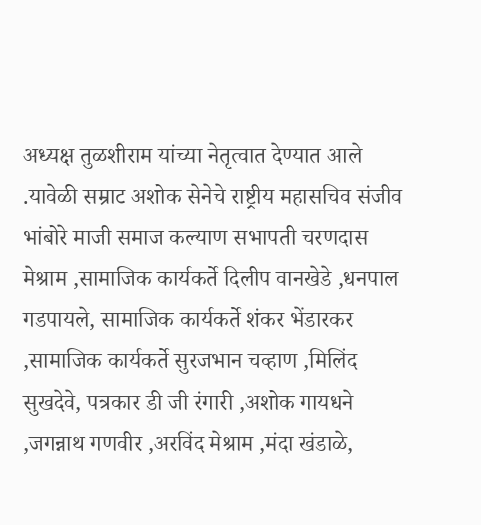अध्यक्ष तुळशीराम यांच्या नेतृत्वात देण्यात आले .यावेळी सम्राट अशोक सेनेचे राष्ट्रीय महासचिव संजीव भांबोरे माजी समाज कल्याण सभापती चरणदास मेश्राम ,सामाजिक कार्यकर्ते दिलीप वानखेडे ,धनपाल गडपायले, सामाजिक कार्यकर्ते शंकर भेंडारकर ,सामाजिक कार्यकर्ते सुरजभान चव्हाण ,मिलिंद सुखदेवे, पत्रकार डी जी रंगारी ,अशोक गायधने ,जगन्नाथ गणवीर ,अरविंद मेश्राम ,मंदा खंडाळे,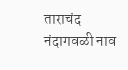ताराचंद नंदागवळी नाव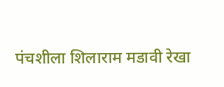पंचशीला शिलाराम मडावी रेखा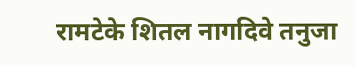रामटेके शितल नागदिवे तनुजा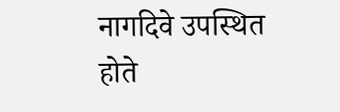नागदिवे उपस्थित होते